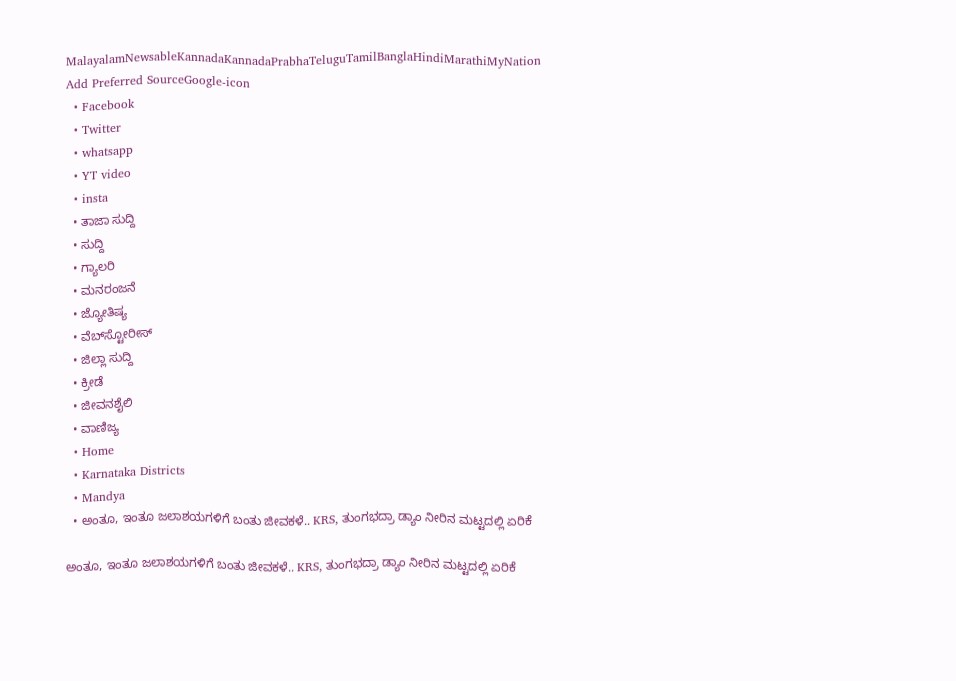MalayalamNewsableKannadaKannadaPrabhaTeluguTamilBanglaHindiMarathiMyNation
Add Preferred SourceGoogle-icon
  • Facebook
  • Twitter
  • whatsapp
  • YT video
  • insta
  • ತಾಜಾ ಸುದ್ದಿ
  • ಸುದ್ದಿ
  • ಗ್ಯಾಲರಿ
  • ಮನರಂಜನೆ
  • ಜ್ಯೋತಿಷ್ಯ
  • ವೆಬ್‌ಸ್ಟೋರೀಸ್
  • ಜಿಲ್ಲಾ ಸುದ್ದಿ
  • ಕ್ರೀಡೆ
  • ಜೀವನಶೈಲಿ
  • ವಾಣಿಜ್ಯ
  • Home
  • Karnataka Districts
  • Mandya
  • ಅಂತೂ, ಇಂತೂ ಜಲಾಶಯಗಳಿಗೆ ಬಂತು ಜೀವಕಳೆ.. KRS, ತುಂಗಭದ್ರಾ ಡ್ಯಾಂ ನೀರಿನ ಮಟ್ಟದಲ್ಲಿ ಏರಿಕೆ

ಅಂತೂ, ಇಂತೂ ಜಲಾಶಯಗಳಿಗೆ ಬಂತು ಜೀವಕಳೆ.. KRS, ತುಂಗಭದ್ರಾ ಡ್ಯಾಂ ನೀರಿನ ಮಟ್ಟದಲ್ಲಿ ಏರಿಕೆ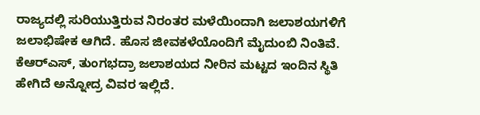ರಾಜ್ಯದಲ್ಲಿ ಸುರಿಯುತ್ತಿರುವ ನಿರಂತರ ಮಳೆಯಿಂದಾಗಿ ಜಲಾಶಯಗಳಿಗೆ ಜಲಾಭಿಷೇಕ ಆಗಿದೆ. ಹೊಸ ಜೀವಕಳೆಯೊಂದಿಗೆ ಮೈದುಂಬಿ ನಿಂತಿವೆ. ಕೆಆರ್‍‌ಎಸ್, ತುಂಗಭದ್ರಾ ಜಲಾಶಯದ ನೀರಿನ ಮಟ್ಟದ ಇಂದಿನ ಸ್ಥಿತಿ ಹೇಗಿದೆ ಅನ್ನೋದ್ರ ವಿವರ ಇಲ್ಲಿದೆ.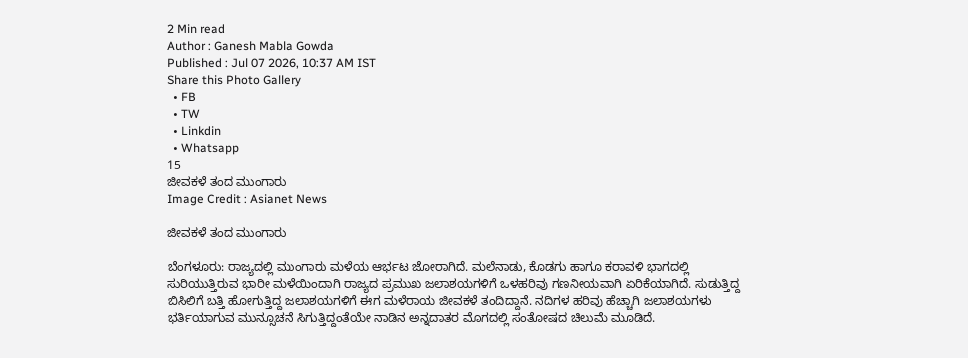2 Min read
Author : Ganesh Mabla Gowda
Published : Jul 07 2026, 10:37 AM IST
Share this Photo Gallery
  • FB
  • TW
  • Linkdin
  • Whatsapp
15
ಜೀವಕಳೆ ತಂದ ಮುಂಗಾರು
Image Credit : Asianet News

ಜೀವಕಳೆ ತಂದ ಮುಂಗಾರು

ಬೆಂಗಳೂರು: ರಾಜ್ಯದಲ್ಲಿ ಮುಂಗಾರು ಮಳೆಯ ಆರ್ಭಟ ಜೋರಾಗಿದೆ. ಮಲೆನಾಡು, ಕೊಡಗು ಹಾಗೂ ಕರಾವಳಿ ಭಾಗದಲ್ಲಿ ಸುರಿಯುತ್ತಿರುವ ಭಾರೀ ಮಳೆಯಿಂದಾಗಿ ರಾಜ್ಯದ ಪ್ರಮುಖ ಜಲಾಶಯಗಳಿಗೆ ಒಳಹರಿವು ಗಣನೀಯವಾಗಿ ಏರಿಕೆಯಾಗಿದೆ. ಸುಡುತ್ತಿದ್ದ ಬಿಸಿಲಿಗೆ ಬತ್ತಿ ಹೋಗುತ್ತಿದ್ದ ಜಲಾಶಯಗಳಿಗೆ ಈಗ ಮಳೆರಾಯ ಜೀವಕಳೆ ತಂದಿದ್ದಾನೆ. ನದಿಗಳ ಹರಿವು ಹೆಚ್ಚಾಗಿ ಜಲಾಶಯಗಳು ಭರ್ತಿಯಾಗುವ ಮುನ್ಸೂಚನೆ ಸಿಗುತ್ತಿದ್ದಂತೆಯೇ ನಾಡಿನ ಅನ್ನದಾತರ ಮೊಗದಲ್ಲಿ ಸಂತೋಷದ ಚಿಲುಮೆ ಮೂಡಿದೆ.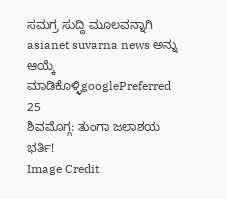ಸಮಗ್ರ ಸುದ್ದಿ ಮೂಲವನ್ನಾಗಿ asianet suvarna news ಅನ್ನು ಆಯ್ಕೆ ಮಾಡಿಕೊಳ್ಳಿgooglePreferred
25
ಶಿವಮೊಗ್ಗ: ತುಂಗಾ ಜಲಾಶಯ ಭರ್ತಿ!
Image Credit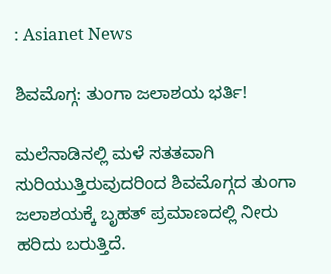: Asianet News

ಶಿವಮೊಗ್ಗ: ತುಂಗಾ ಜಲಾಶಯ ಭರ್ತಿ!

ಮಲೆನಾಡಿನಲ್ಲಿ ಮಳೆ ಸತತವಾಗಿ ಸುರಿಯುತ್ತಿರುವುದರಿಂದ ಶಿವಮೊಗ್ಗದ ತುಂಗಾ ಜಲಾಶಯಕ್ಕೆ ಬೃಹತ್ ಪ್ರಮಾಣದಲ್ಲಿ ನೀರು ಹರಿದು ಬರುತ್ತಿದೆ.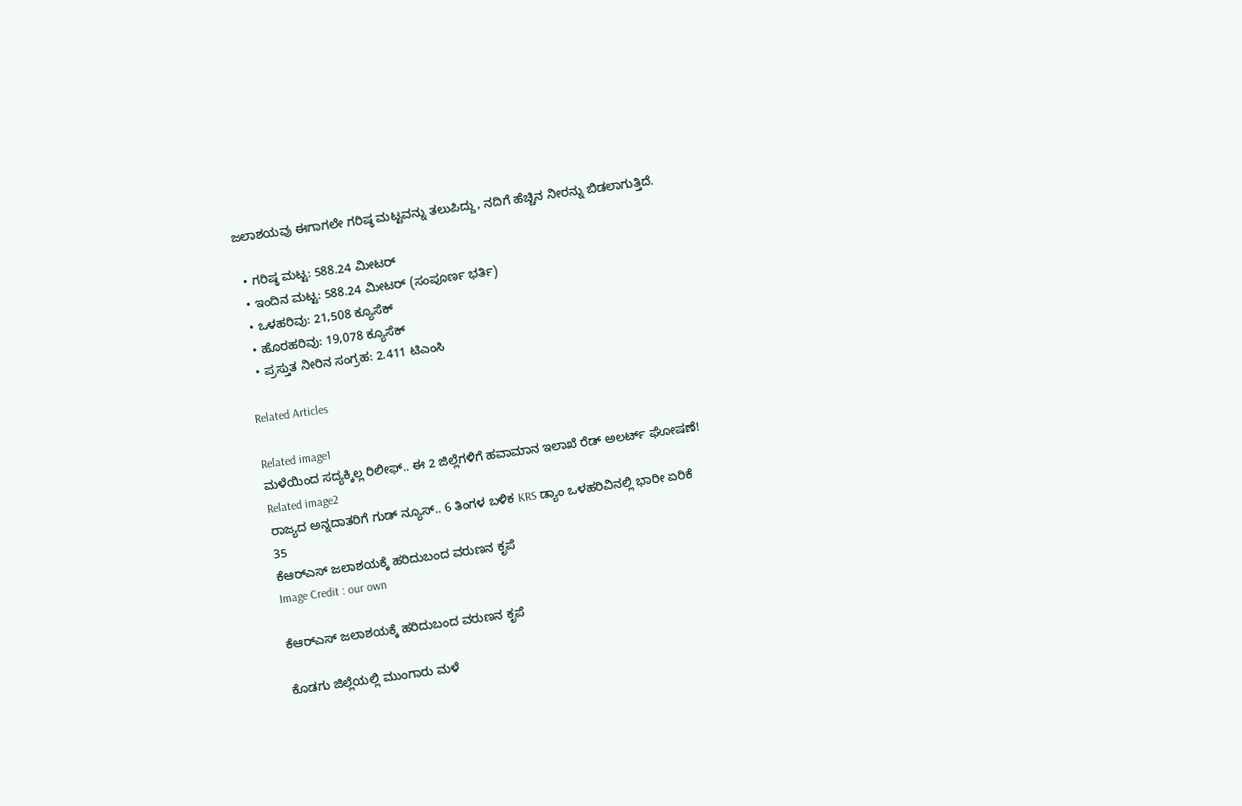ಜಲಾಶಯವು ಈಗಾಗಲೇ ಗರಿಷ್ಠ ಮಟ್ಟವನ್ನು ತಲುಪಿದ್ದು, ನದಿಗೆ ಹೆಚ್ಚಿನ ನೀರನ್ನು ಬಿಡಲಾಗುತ್ತಿದೆ.

  • ಗರಿಷ್ಠ ಮಟ್ಟ: 588.24 ಮೀಟರ್
  • ಇಂದಿನ ಮಟ್ಟ: 588.24 ಮೀಟರ್ (ಸಂಪೂರ್ಣ ಭರ್ತಿ)
  • ಒಳಹರಿವು: 21,508 ಕ್ಯೂಸೆಕ್
  • ಹೊರಹರಿವು: 19,078 ಕ್ಯೂಸೆಕ್
  • ಪ್ರಸ್ತುತ ನೀರಿನ ಸಂಗ್ರಹ: 2.411 ಟಿಎಂಸಿ

Related Articles

Related image1
ಮಳೆಯಿಂದ ಸದ್ಯಕ್ಕಿಲ್ಲ ರಿಲೀಫ್.. ಈ 2 ಜಿಲ್ಲೆಗಳಿಗೆ ಹವಾಮಾನ ಇಲಾಖೆ ರೆಡ್ ಅಲರ್ಟ್ ಘೋಷಣೆ!
Related image2
ರಾಜ್ಯದ ಅನ್ನದಾತರಿಗೆ ಗುಡ್‌ ನ್ಯೂಸ್.. 6 ತಿಂಗಳ ಬಳಿಕ KRS ಡ್ಯಾಂ ಒಳಹರಿವಿನಲ್ಲಿ ಭಾರೀ ಏರಿಕೆ
35
ಕೆಆರ್‌ಎಸ್ ಜಲಾಶಯಕ್ಕೆ ಹರಿದುಬಂದ ವರುಣನ ಕೃಪೆ
Image Credit : our own

ಕೆಆರ್‌ಎಸ್ ಜಲಾಶಯಕ್ಕೆ ಹರಿದುಬಂದ ವರುಣನ ಕೃಪೆ

ಕೊಡಗು ಜಿಲ್ಲೆಯಲ್ಲಿ ಮುಂಗಾರು ಮಳೆ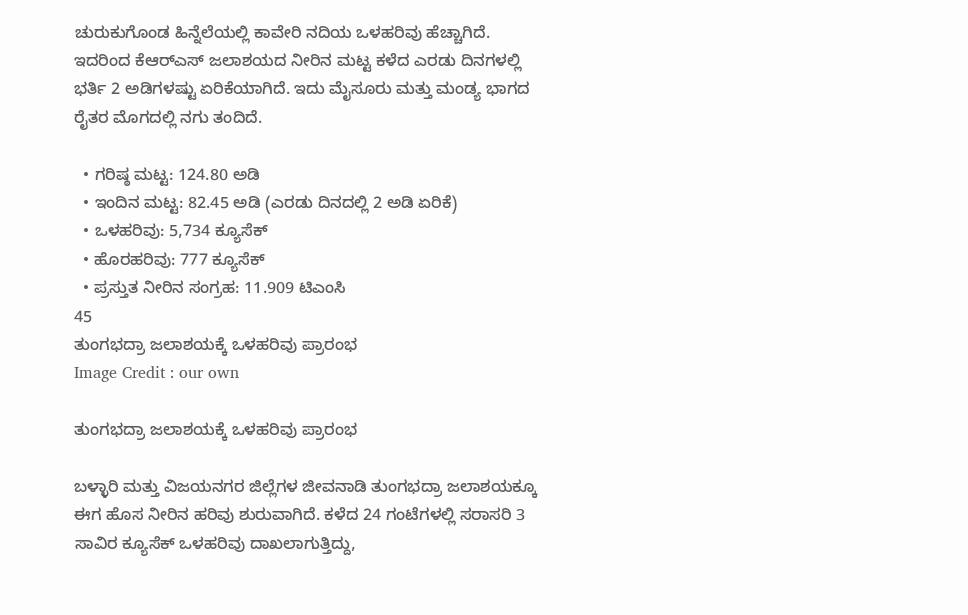ಚುರುಕುಗೊಂಡ ಹಿನ್ನೆಲೆಯಲ್ಲಿ ಕಾವೇರಿ ನದಿಯ ಒಳಹರಿವು ಹೆಚ್ಚಾಗಿದೆ. ಇದರಿಂದ ಕೆಆರ್‌ಎಸ್ ಜಲಾಶಯದ ನೀರಿನ ಮಟ್ಟ ಕಳೆದ ಎರಡು ದಿನಗಳಲ್ಲಿ ಭರ್ತಿ 2 ಅಡಿಗಳಷ್ಟು ಏರಿಕೆಯಾಗಿದೆ. ಇದು ಮೈಸೂರು ಮತ್ತು ಮಂಡ್ಯ ಭಾಗದ ರೈತರ ಮೊಗದಲ್ಲಿ ನಗು ತಂದಿದೆ.

  • ಗರಿಷ್ಠ ಮಟ್ಟ: 124.80 ಅಡಿ
  • ಇಂದಿನ ಮಟ್ಟ: 82.45 ಅಡಿ (ಎರಡು ದಿನದಲ್ಲಿ 2 ಅಡಿ ಏರಿಕೆ)
  • ಒಳಹರಿವು: 5,734 ಕ್ಯೂಸೆಕ್
  • ಹೊರಹರಿವು: 777 ಕ್ಯೂಸೆಕ್
  • ಪ್ರಸ್ತುತ ನೀರಿನ ಸಂಗ್ರಹ: 11.909 ಟಿಎಂಸಿ
45
ತುಂಗಭದ್ರಾ ಜಲಾಶಯಕ್ಕೆ ಒಳಹರಿವು ಪ್ರಾರಂಭ
Image Credit : our own

ತುಂಗಭದ್ರಾ ಜಲಾಶಯಕ್ಕೆ ಒಳಹರಿವು ಪ್ರಾರಂಭ

ಬಳ್ಳಾರಿ ಮತ್ತು ವಿಜಯನಗರ ಜಿಲ್ಲೆಗಳ ಜೀವನಾಡಿ ತುಂಗಭದ್ರಾ ಜಲಾಶಯಕ್ಕೂ ಈಗ ಹೊಸ ನೀರಿನ ಹರಿವು ಶುರುವಾಗಿದೆ. ಕಳೆದ 24 ಗಂಟೆಗಳಲ್ಲಿ ಸರಾಸರಿ 3 ಸಾವಿರ ಕ್ಯೂಸೆಕ್ ಒಳಹರಿವು ದಾಖಲಾಗುತ್ತಿದ್ದು,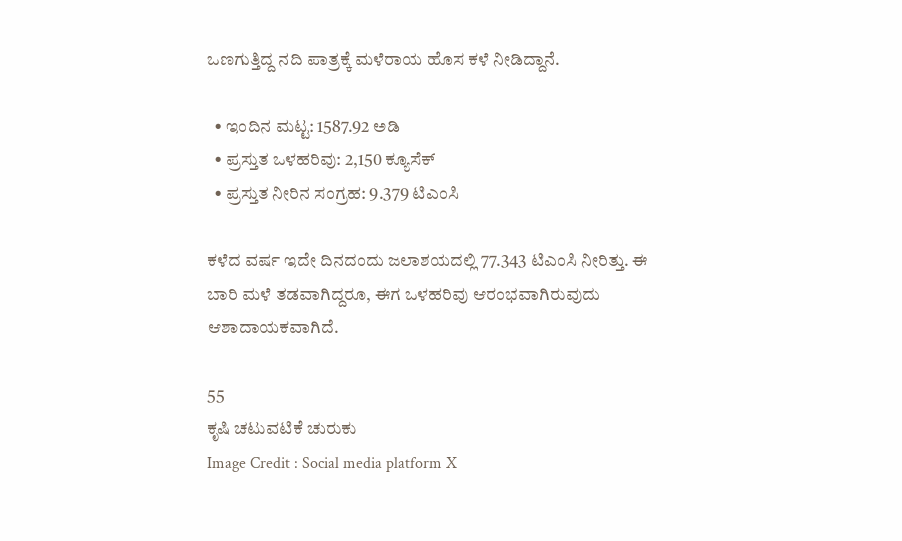ಒಣಗುತ್ತಿದ್ದ ನದಿ ಪಾತ್ರಕ್ಕೆ ಮಳೆರಾಯ ಹೊಸ ಕಳೆ ನೀಡಿದ್ದಾನೆ.

  • ಇಂದಿನ ಮಟ್ಟ: 1587.92 ಅಡಿ
  • ಪ್ರಸ್ತುತ ಒಳಹರಿವು: 2,150 ಕ್ಯೂಸೆಕ್
  • ಪ್ರಸ್ತುತ ನೀರಿನ ಸಂಗ್ರಹ: 9.379 ಟಿಎಂಸಿ

ಕಳೆದ ವರ್ಷ ಇದೇ ದಿನದಂದು ಜಲಾಶಯದಲ್ಲಿ 77.343 ಟಿಎಂಸಿ ನೀರಿತ್ತು. ಈ ಬಾರಿ ಮಳೆ ತಡವಾಗಿದ್ದರೂ, ಈಗ ಒಳಹರಿವು ಆರಂಭವಾಗಿರುವುದು ಆಶಾದಾಯಕವಾಗಿದೆ.

55
ಕೃಷಿ ಚಟುವಟಿಕೆ ಚುರುಕು
Image Credit : Social media platform X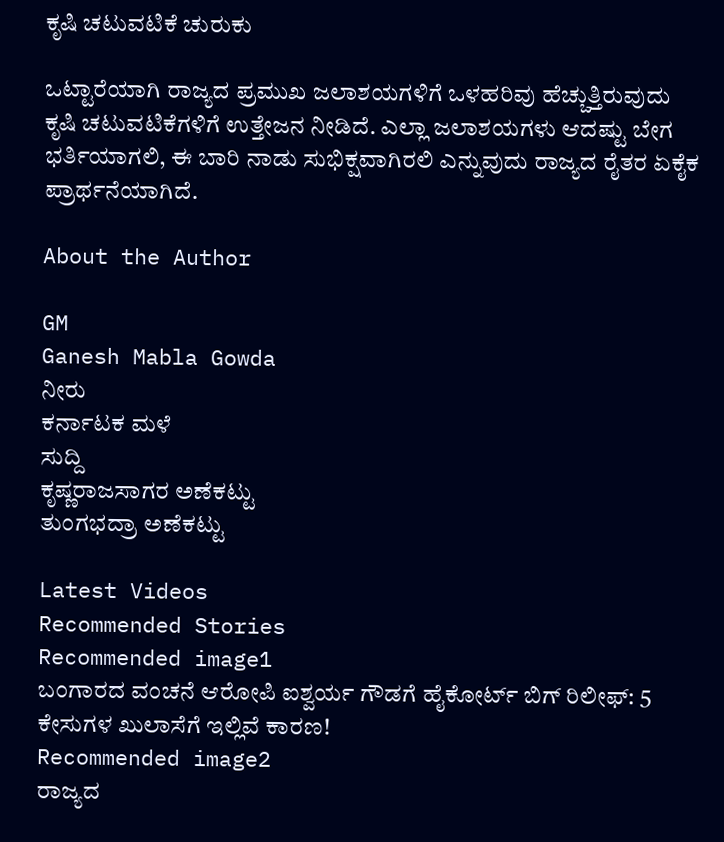ಕೃಷಿ ಚಟುವಟಿಕೆ ಚುರುಕು

ಒಟ್ಟಾರೆಯಾಗಿ ರಾಜ್ಯದ ಪ್ರಮುಖ ಜಲಾಶಯಗಳಿಗೆ ಒಳಹರಿವು ಹೆಚ್ಚುತ್ತಿರುವುದು ಕೃಷಿ ಚಟುವಟಿಕೆಗಳಿಗೆ ಉತ್ತೇಜನ ನೀಡಿದೆ. ಎಲ್ಲಾ ಜಲಾಶಯಗಳು ಆದಷ್ಟು ಬೇಗ ಭರ್ತಿಯಾಗಲಿ, ಈ ಬಾರಿ ನಾಡು ಸುಭಿಕ್ಷವಾಗಿರಲಿ ಎನ್ನುವುದು ರಾಜ್ಯದ ರೈತರ ಏಕೈಕ ಪ್ರಾರ್ಥನೆಯಾಗಿದೆ.

About the Author

GM
Ganesh Mabla Gowda
ನೀರು
ಕರ್ನಾಟಕ ಮಳೆ
ಸುದ್ದಿ
ಕೃಷ್ಣರಾಜಸಾಗರ ಅಣೆಕಟ್ಟು
ತುಂಗಭದ್ರಾ ಅಣೆಕಟ್ಟು

Latest Videos
Recommended Stories
Recommended image1
ಬಂಗಾರದ ವಂಚನೆ ಆರೋಪಿ ಐಶ್ವರ್ಯ ಗೌಡಗೆ ಹೈಕೋರ್ಟ್‌ ಬಿಗ್ ರಿಲೀಫ್: 5 ಕೇಸುಗಳ ಖುಲಾಸೆಗೆ ಇಲ್ಲಿವೆ ಕಾರಣ!
Recommended image2
ರಾಜ್ಯದ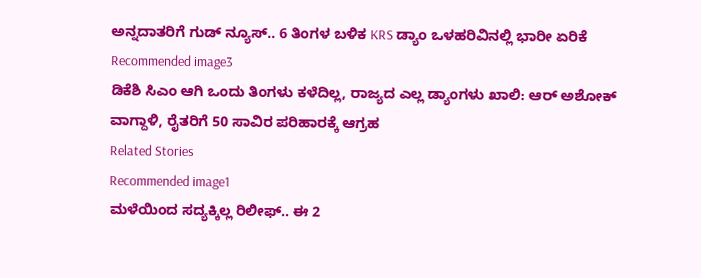ಅನ್ನದಾತರಿಗೆ ಗುಡ್‌ ನ್ಯೂಸ್.. 6 ತಿಂಗಳ ಬಳಿಕ KRS ಡ್ಯಾಂ ಒಳಹರಿವಿನಲ್ಲಿ ಭಾರೀ ಏರಿಕೆ
Recommended image3
ಡಿಕೆಶಿ ಸಿಎಂ ಆಗಿ ಒಂದು ತಿಂಗಳು ಕಳೆದಿಲ್ಲ, ರಾಜ್ಯದ ಎಲ್ಲ ಡ್ಯಾಂಗಳು ಖಾಲಿ: ಆರ್ ಅಶೋಕ್ ವಾಗ್ದಾಳಿ, ರೈತರಿಗೆ 50 ಸಾವಿರ ಪರಿಹಾರಕ್ಕೆ ಆಗ್ರಹ
Related Stories
Recommended image1
ಮಳೆಯಿಂದ ಸದ್ಯಕ್ಕಿಲ್ಲ ರಿಲೀಫ್.. ಈ 2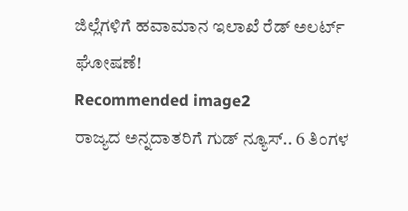ಜಿಲ್ಲೆಗಳಿಗೆ ಹವಾಮಾನ ಇಲಾಖೆ ರೆಡ್ ಅಲರ್ಟ್ ಘೋಷಣೆ!
Recommended image2
ರಾಜ್ಯದ ಅನ್ನದಾತರಿಗೆ ಗುಡ್‌ ನ್ಯೂಸ್.. 6 ತಿಂಗಳ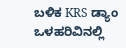ಬಳಿಕ KRS ಡ್ಯಾಂ ಒಳಹರಿವಿನಲ್ಲಿ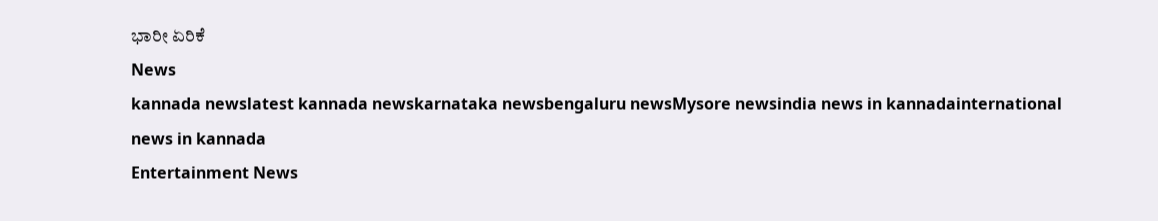ಭಾರೀ ಏರಿಕೆ
News
kannada newslatest kannada newskarnataka newsbengaluru newsMysore newsindia news in kannadainternational news in kannada
Entertainment News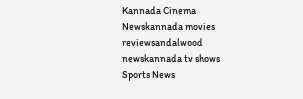Kannada Cinema Newskannada movies reviewsandalwood newskannada tv shows
Sports News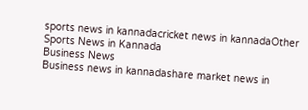sports news in kannadacricket news in kannadaOther Sports News in Kannada
Business News
Business news in kannadashare market news in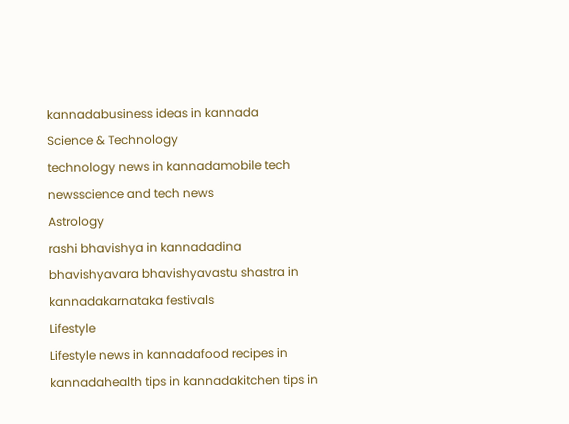kannadabusiness ideas in kannada
Science & Technology
technology news in kannadamobile tech newsscience and tech news
Astrology
rashi bhavishya in kannadadina bhavishyavara bhavishyavastu shastra in kannadakarnataka festivals
Lifestyle
Lifestyle news in kannadafood recipes in kannadahealth tips in kannadakitchen tips in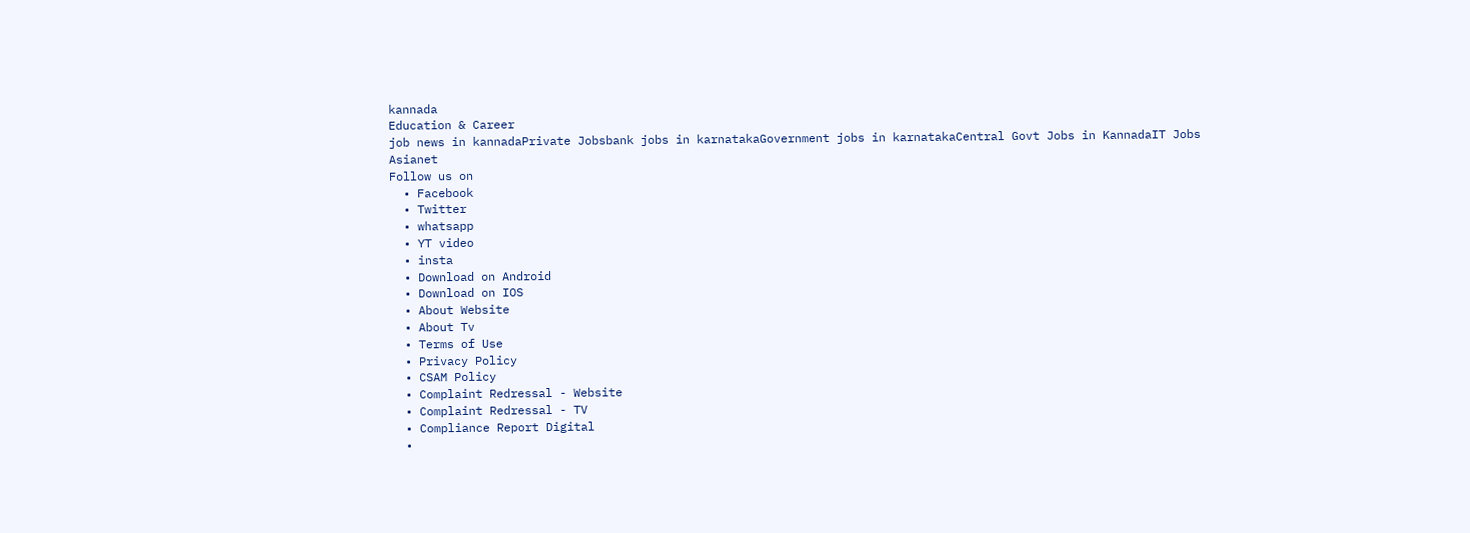kannada
Education & Career
job news in kannadaPrivate Jobsbank jobs in karnatakaGovernment jobs in karnatakaCentral Govt Jobs in KannadaIT Jobs
Asianet
Follow us on
  • Facebook
  • Twitter
  • whatsapp
  • YT video
  • insta
  • Download on Android
  • Download on IOS
  • About Website
  • About Tv
  • Terms of Use
  • Privacy Policy
  • CSAM Policy
  • Complaint Redressal - Website
  • Complaint Redressal - TV
  • Compliance Report Digital
  •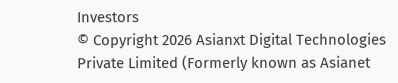Investors
© Copyright 2026 Asianxt Digital Technologies Private Limited (Formerly known as Asianet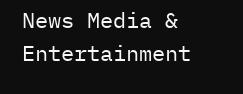News Media & Entertainment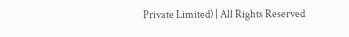Private Limited) | All Rights Reserved